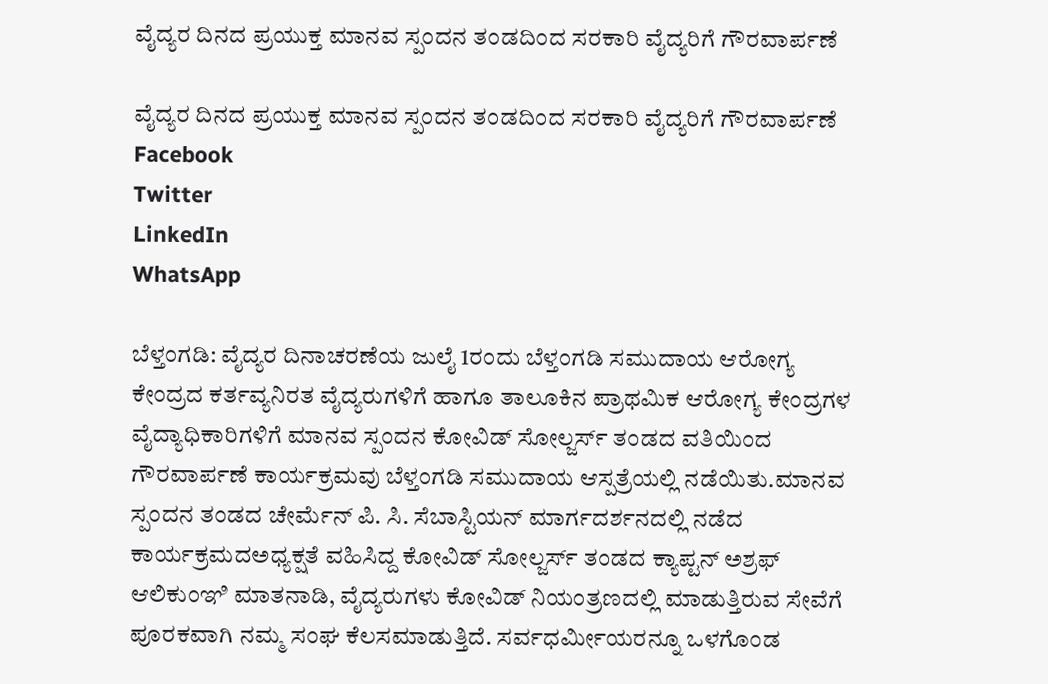ವೈದ್ಯರ ದಿನದ ಪ್ರಯುಕ್ತ ಮಾನವ ಸ್ಪಂದನ ತಂಡದಿಂದ ಸರಕಾರಿ‌ ವೈದ್ಯರಿಗೆ ಗೌರವಾರ್ಪಣೆ

ವೈದ್ಯರ ದಿನದ ಪ್ರಯುಕ್ತ ಮಾನವ ಸ್ಪಂದನ ತಂಡದಿಂದ ಸರಕಾರಿ‌ ವೈದ್ಯರಿಗೆ ಗೌರವಾರ್ಪಣೆ
Facebook
Twitter
LinkedIn
WhatsApp

ಬೆಳ್ತಂಗಡಿ: ವೈದ್ಯರ ದಿನಾಚರಣೆಯ ಜುಲೈ 1ರಂದು ಬೆಳ್ತಂಗಡಿ ಸಮುದಾಯ ಆರೋಗ್ಯ ಕೇಂದ್ರದ ಕರ್ತವ್ಯನಿರತ ವೈದ್ಯರುಗಳಿಗೆ ಹಾಗೂ ತಾಲೂಕಿನ ಪ್ರಾಥಮಿಕ ಆರೋಗ್ಯ ಕೇಂದ್ರಗಳ ವೈದ್ಯಾಧಿಕಾರಿಗಳಿಗೆ ಮಾನವ ಸ್ಪಂದನ ಕೋವಿಡ್ ಸೋಲ್ಜರ್ಸ್ ತಂಡದ ವತಿಯಿಂದ ಗೌರವಾರ್ಪಣೆ ಕಾರ್ಯಕ್ರಮವು ಬೆಳ್ತಂಗಡಿ ಸಮುದಾಯ ಆಸ್ಪತ್ರೆಯಲ್ಲಿ ನಡೆಯಿತು.ಮಾನವ ಸ್ಪಂದನ ತಂಡದ‌ ಚೇರ್ಮೆನ್ ಪಿ. ಸಿ‌. ಸೆಬಾಸ್ಟಿಯನ್ ಮಾರ್ಗದರ್ಶನದಲ್ಲಿ ನಡೆದ ಕಾರ್ಯಕ್ರಮದಅಧ್ಯಕ್ಷತೆ ವಹಿಸಿದ್ದ ಕೋವಿಡ್ ಸೋಲ್ಜರ್ಸ್ ತಂಡದ ಕ್ಯಾಪ್ಟನ್ ಅಶ್ರಫ್ ಆಲಿಕುಂಞಿ ಮಾತನಾಡಿ, ವೈದ್ಯರುಗಳು ಕೋವಿಡ್ ನಿಯಂತ್ರಣದಲ್ಲಿ‌ ಮಾಡುತ್ತಿರುವ ಸೇವೆಗೆ ಪೂರಕವಾಗಿ ನಮ್ಮ ಸಂಘ ಕೆಲಸ‌ಮಾಡುತ್ತಿದೆ. ಸರ್ವಧರ್ಮೀಯರನ್ನೂ ಒಳಗೊಂಡ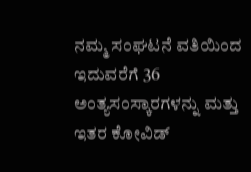ನಮ್ಮ ಸಂಘಟನೆ ವತಿಯಿಂದ ಇದುವರೆಗೆ 36 ಅಂತ್ಯಸಂಸ್ಕಾರಗಳನ್ನು ಮತ್ತು ಇತರ ಕೋವಿಡ್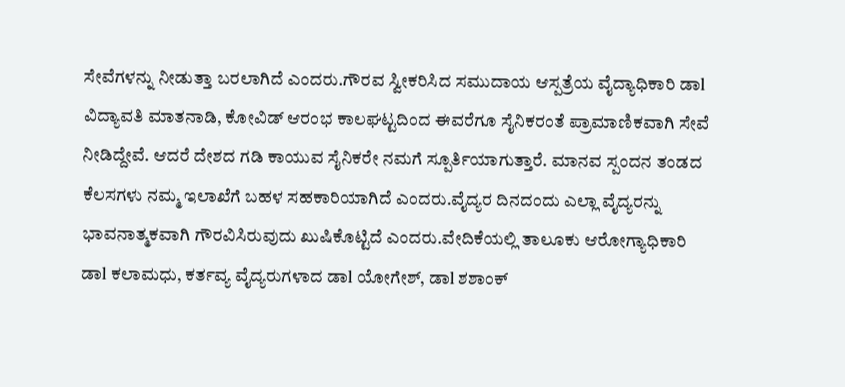ಸೇವೆಗಳನ್ನು ನೀಡುತ್ತಾ ಬರಲಾಗಿದೆ ಎಂದರು.ಗೌರವ ಸ್ವೀಕರಿಸಿದ ಸಮುದಾಯ ಆಸ್ಪತ್ರೆಯ ವೈದ್ಯಾಧಿಕಾರಿ ಡಾl ವಿದ್ಯಾವತಿ ಮಾತನಾಡಿ, ಕೋವಿಡ್ ಆರಂಭ ಕಾಲಘಟ್ಟದಿಂದ ಈ‌ವರೆಗೂ ಸೈನಿಕರಂತೆ ಪ್ರಾಮಾಣಿಕವಾಗಿ ಸೇವೆ ನೀಡಿದ್ದೇವೆ. ಆದರೆ ದೇಶದ ಗಡಿ ಕಾಯುವ ಸೈನಿಕರೇ ನಮಗೆ ಸ್ಪೂರ್ತಿಯಾಗುತ್ತಾರೆ. ಮಾನವ ಸ್ಪಂದನ ತಂಡದ ಕೆಲಸ‌ಗಳು ನಮ್ಮ ಇಲಾಖೆಗೆ ಬಹಳ ಸಹಕಾರಿಯಾಗಿದೆ ಎಂದರು.ವೈದ್ಯರ ದಿನದಂದು ಎಲ್ಲಾ ವೈದ್ಯರನ್ನು ಭಾವನಾತ್ಮಕವಾಗಿ ಗೌರವಿಸಿರುವುದು ಖುಷಿಕೊಟ್ಟಿದೆ ಎಂದರು.ವೇದಿಕೆಯಲ್ಲಿ ತಾಲೂಕು ಆರೋಗ್ಯಾಧಿಕಾರಿ ಡಾl ಕಲಾಮಧು, ಕರ್ತವ್ಯ ವೈದ್ಯರುಗಳಾದ ಡಾl ಯೋಗೇಶ್, ಡಾl ಶಶಾಂಕ್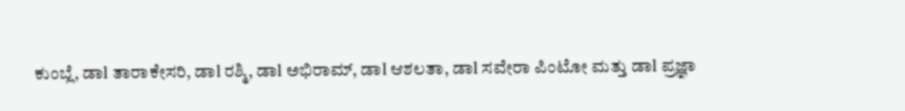ಕುಂಬ್ಲೆ, ಡಾl ತಾರಾಕೇಸರಿ, ಡಾl ರಶ್ಮಿ, ಡಾl ಅಭಿರಾಮ್, ಡಾl ಆಶಲತಾ, ಡಾl ಸವೇರಾ ಪಿಂಟೋ ಮತ್ತು ಡಾl ಪ್ರಜ್ಞಾ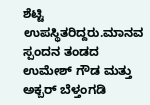ಶೆಟ್ಟಿ ಉಪಸ್ಥಿತರಿದ್ದರು.ಮಾನವ ಸ್ಪಂದನ ತಂಡದ‌ ಉಮೇಶ್ ಗೌಡ ಮತ್ತು ಅಕ್ಬರ್ ಬೆಳ್ತಂಗಡಿ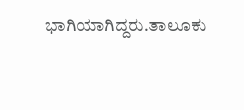ಭಾಗಿಯಾಗಿದ್ದರು.ತಾಲೂಕು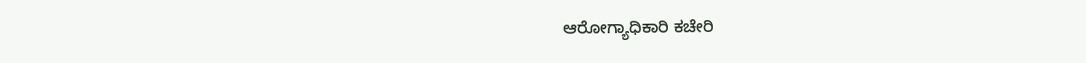ಆರೋಗ್ಯಾಧಿಕಾರಿ ಕಚೇರಿ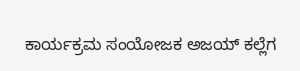ಕಾರ್ಯಕ್ರಮ ಸಂಯೋಜಕ ಅಜಯ್ ಕಲ್ಲೆಗ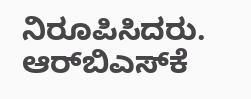ನಿರೂಪಿಸಿದರು. ಆರ್‌ಬಿಎಸ್‌ಕೆ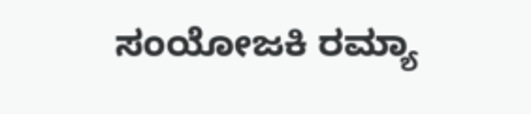ಸಂಯೋಜಕಿ ರಮ್ಯಾ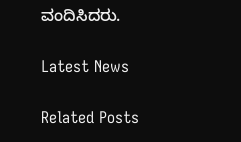ವಂದಿಸಿದರು.

Latest News

Related Posts